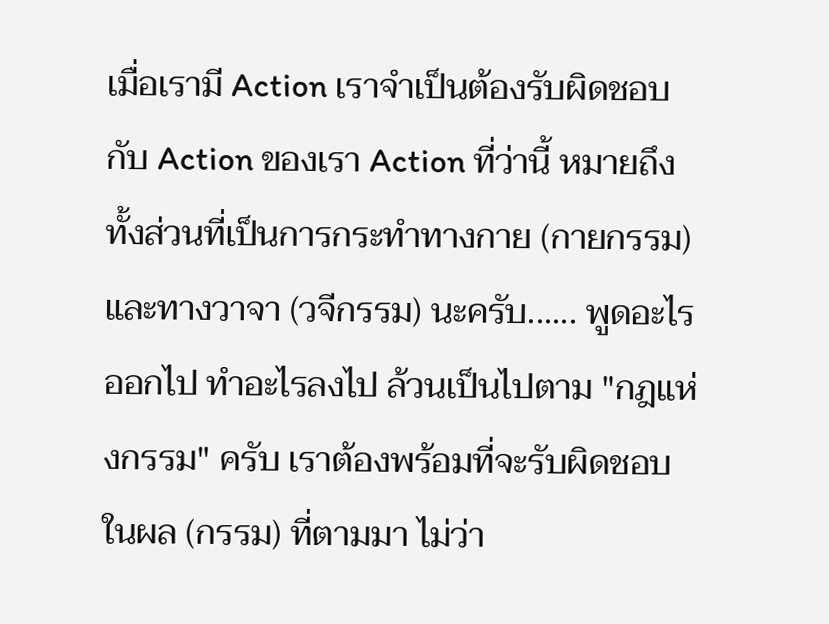เมื่อเรามี Action เราจำเป็นต้องรับผิดชอบกับ Action ของเรา Action ที่ว่านี้ หมายถึงทั้งส่วนที่เป็นการกระทำทางกาย (กายกรรม) และทางวาจา (วจีกรรม) นะครับ...... พูดอะไรออกไป ทำอะไรลงไป ล้วนเป็นไปตาม "กฎแห่งกรรม" ครับ เราต้องพร้อมที่จะรับผิดชอบในผล (กรรม) ที่ตามมา ไม่ว่า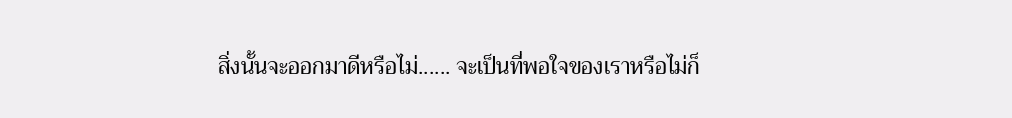สิ่งนั้นจะออกมาดีหรือไม่...... จะเป็นที่พอใจของเราหรือไม่ก็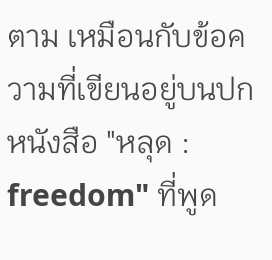ตาม เหมือนกับข้อความที่เขียนอยู่บนปกหนังสือ "หลุด : freedom" ที่พูด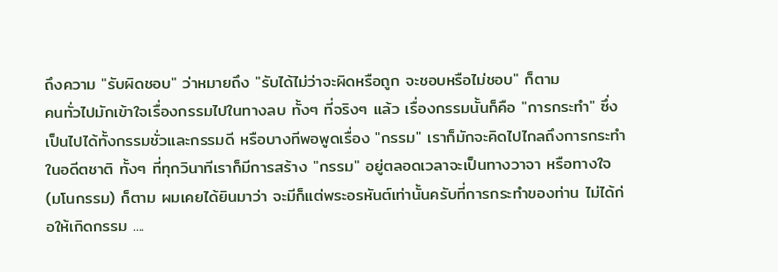ถึงความ "รับผิดชอบ" ว่าหมายถึง "รับได้ไม่ว่าจะผิดหรือถูก จะชอบหรือไม่ชอบ" ก็ตาม
คนทั่วไปมักเข้าใจเรื่องกรรมไปในทางลบ ทั้งๆ ที่จริงๆ แล้ว เรื่องกรรมนั้นก็คือ "การกระทำ" ซึ่งเป็นไปได้ทั้งกรรมชั่วและกรรมดี หรือบางทีพอพูดเรื่อง "กรรม" เราก็มักจะคิดไปไกลถึงการกระทำในอดีตชาติ ทั้งๆ ที่ทุกวินาทีเราก็มีการสร้าง "กรรม" อยู่ตลอดเวลาจะเป็นทางวาจา หรือทางใจ (มโนกรรม) ก็ตาม ผมเคยได้ยินมาว่า จะมีก็แต่พระอรหันต์เท่านั้นครับที่การกระทำของท่าน ไม่ได้ก่อให้เกิดกรรม ....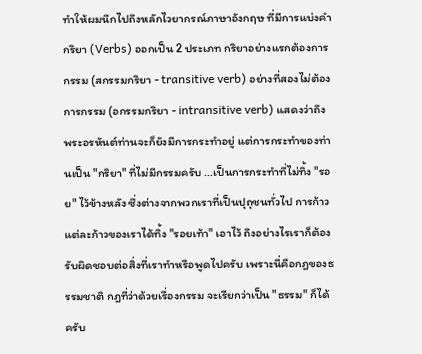ทำให้ผมนึกไปถึงหลักไวยากรณ์ภาษาอังกฤษ ที่มีการแบ่งคำกริยา (Verbs) ออกเป็น 2 ประเภท กริยาอย่างแรกต้องการกรรม (สกรรมกริยา - transitive verb) อย่างที่สองไม่ต้องการกรรม (อกรรมกริยา - intransitive verb) แสดงว่าถึงพระอรหันต์ท่านจะก็ยังมีการกระทำอยู่ แต่การกระทำของท่านเป็น "กริยา" ที่ไม่มีกรรมครับ ...เป็นการกระทำที่ไม่ทิ้ง "รอย" ไว้ข้างหลัง ซึ่งต่างจากพวกเราที่เป็นปุถุชนทั่วไป การก้าวแต่ละก้าวของเราได้ทิ้ง "รอยเท้า" เอาไว้ ถึงอย่างไรเราก็ต้องรับผิดชอบต่อสิ่งที่เราทำหรือพูดไปครับ เพราะนี่คือกฎของธรรมชาติ กฎที่ว่าด้วยเรื่องกรรม จะเรียกว่าเป็น "ธรรม" ก็ได้ครับ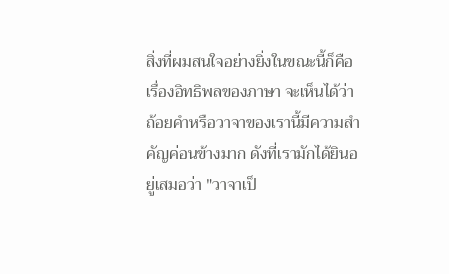สิ่งที่ผมสนใจอย่างยิ่งในขณะนี้ก็คือเรื่องอิทธิพลของภาษา จะเห็นได้ว่า ถ้อยคำหรือวาจาของเรานี้มีความสำคัญค่อนข้างมาก ดังที่เรามักได้ยินอยู่เสมอว่า "วาจาเป็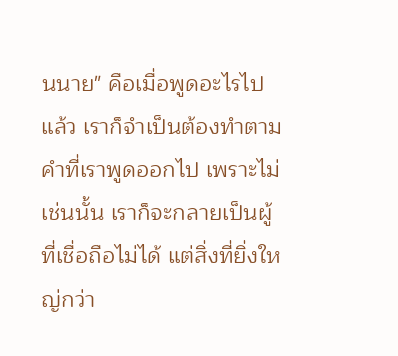นนาย" คือเมื่อพูดอะไรไปแล้ว เราก็จำเป็นต้องทำตามคำที่เราพูดออกไป เพราะไม่เช่นนั้น เราก็จะกลายเป็นผู้ที่เชื่อถือไม่ได้ แต่สิ่งที่ยิ่งใหญ่กว่า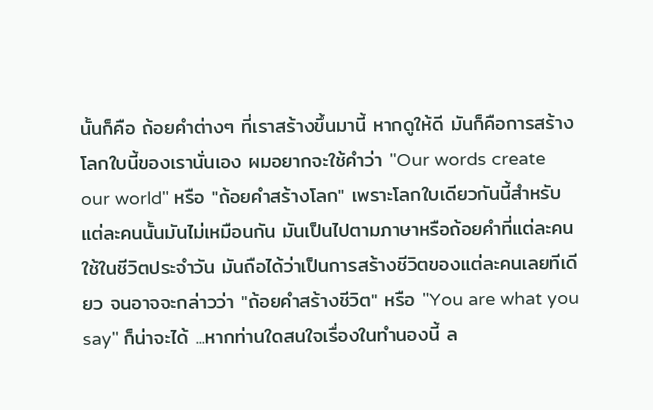นั้นก็คือ ถ้อยคำต่างๆ ที่เราสร้างขึ้นมานี้ หากดูให้ดี มันก็คือการสร้างโลกใบนี้ของเรานั่นเอง ผมอยากจะใช้คำว่า "Our words create our world" หรือ "ถ้อยคำสร้างโลก" เพราะโลกใบเดียวกันนี้สำหรับแต่ละคนนั้นมันไม่เหมือนกัน มันเป็นไปตามภาษาหรือถ้อยคำที่แต่ละคนใช้ในชีวิตประจำวัน มันถือได้ว่าเป็นการสร้างชีวิตของแต่ละคนเลยทีเดียว จนอาจจะกล่าวว่า "ถ้อยคำสร้างชีวิต" หรือ "You are what you say" ก็น่าจะได้ ...หากท่านใดสนใจเรื่องในทำนองนี้ ล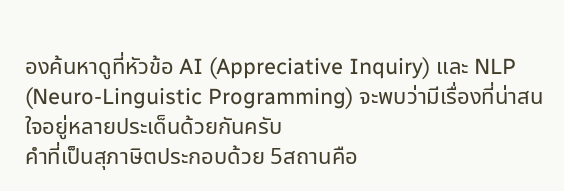องค้นหาดูที่หัวข้อ AI (Appreciative Inquiry) และ NLP (Neuro-Linguistic Programming) จะพบว่ามีเรื่องที่น่าสนใจอยู่หลายประเด็นด้วยกันครับ
คำที่เป็นสุภาษิตประกอบด้วย 5สถานคือ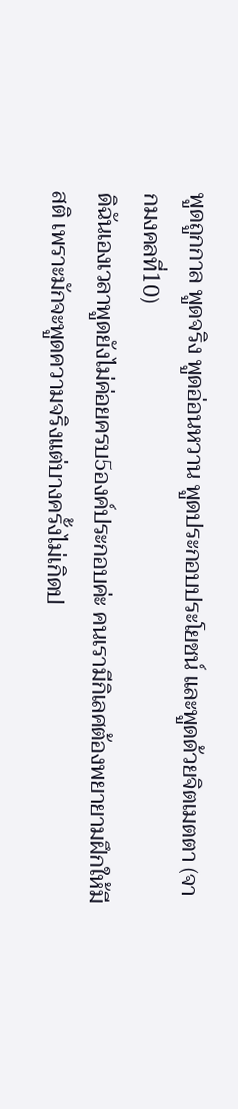พูดถูกกาล พูดจริง พูดอ่อนหวาน พูดประกอบประโยชน์ และพูดด้วยจิตเมตตา (จากมงคลที่10)
ดิฉันเองเวลาพูดยังไม่ค่อยครบ5องค์ประกอบค่ะ คนเรามีกิเลศต้องพยายามฝึกให้มีสติ เพราะมักจะพูดความจริงแต่บางครั้งไม่เกิดป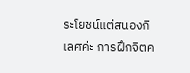ระโยชน์แต่สนองกิเลศค่ะ การฝึกจิตค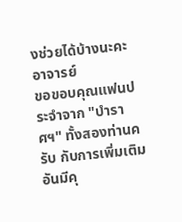งช่วยได้บ้างนะคะอาจารย์
ขอขอบคุณแฟนประจำจาก "บำราศฯ" ทั้งสองท่านครับ กับการเพิ่มเติมอันมีคุ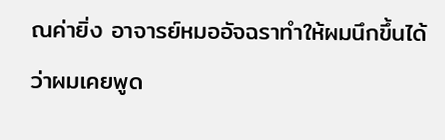ณค่ายิ่ง อาจารย์หมออัจฉราทำให้ผมนึกขึ้นได้ว่าผมเคยพูด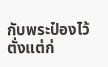กับพระป๋องไว้ตั่งแต่ก่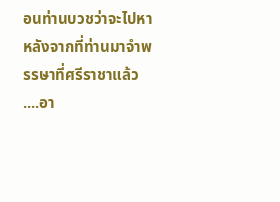อนท่านบวชว่าจะไปหาหลังจากที่ท่านมาจำพรรษาที่ศรีราชาแล้ว ....อา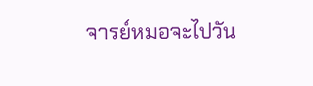จารย์หมอจะไปวัน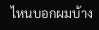ไหนบอกผมบ้าง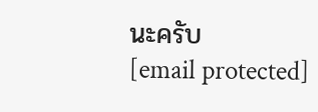นะครับ
[email protected]